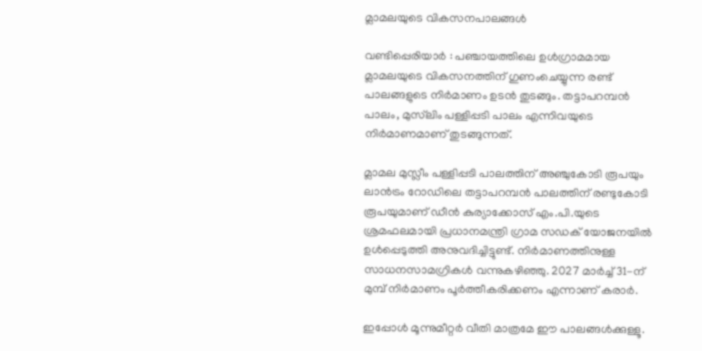മ്ലാമലയുടെ വികസനപാലങ്ങൾ

വണ്ടിപ്പെരിയാർ : പഞ്ചായത്തിലെ ഉൾഗ്രാമമായ മ്ലാമലയുടെ വികസനത്തിന് ഗുണംചെയ്യുന്ന രണ്ട് പാലങ്ങളുടെ നിർമാണം ഉടൻ തുടങ്ങും. തട്ടാപറമ്പൻ പാലം, മുസ്‌ലിം പള്ളിപ്പടി പാലം എന്നിവയുടെ നിർമാണമാണ് തുടങ്ങുന്നത്.

മ്ലാമല മുസ്ലീം പള്ളിപ്പടി പാലത്തിന് അഞ്ചുകോടി രൂപയും ലാൻട്രം റോഡിലെ തട്ടാപറമ്പൻ പാലത്തിന് രണ്ടുകോടി രൂപയുമാണ് ഡീൻ കുര്യാക്കോസ് എം.പി.യുടെ ശ്രമഫലമായി പ്രധാനമന്ത്രി ഗ്രാമ സഡക് യോജനയിൽ ഉൾപ്പെടുത്തി അനുവദിച്ചിട്ടുണ്ട്. നിർമാണത്തിനുള്ള സാധനസാമഗ്രികൾ വന്നുകഴിഞ്ഞു. 2027 മാർച്ച് 31-ന് മുമ്പ് നിർമാണം പൂർത്തീകരിക്കണം എന്നാണ് കരാർ.

ഇപ്പോൾ മൂന്നുമീറ്റർ വീതി മാത്രമേ ഈ പാലങ്ങൾക്കുള്ളൂ.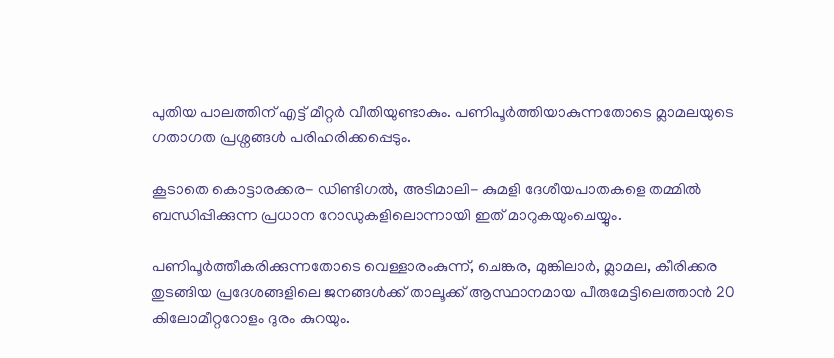പുതിയ പാലത്തിന് എട്ട് മീറ്റർ വീതിയുണ്ടാകും. പണിപൂർത്തിയാകുന്നതോടെ മ്ലാമലയുടെ ഗതാഗത പ്രശ്നങ്ങൾ പരിഹരിക്കപ്പെടും.

കൂടാതെ കൊട്ടാരക്കര- ഡിണ്ടിഗൽ, അടിമാലി- കുമളി ദേശീയപാതകളെ തമ്മിൽ ബന്ധിപ്പിക്കുന്ന പ്രധാന റോഡുകളിലൊന്നായി ഇത്‌ മാറുകയുംചെയ്യും.

പണിപൂർത്തീകരിക്കുന്നതോടെ വെള്ളാരംകുന്ന്, ചെങ്കര, മുങ്കിലാർ, മ്ലാമല, കീരിക്കര തുടങ്ങിയ പ്രദേശങ്ങളിലെ ജനങ്ങൾക്ക് താലൂക്ക് ആസ്ഥാനമായ പീരുമേട്ടിലെത്താൻ 20 കിലോമീറ്ററോളം ദുരം കുറയും.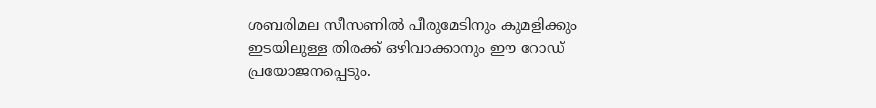ശബരിമല സീസണിൽ പീരുമേടിനും കുമളിക്കും ഇടയിലുള്ള തിരക്ക് ഒഴിവാക്കാനും ഈ റോഡ് പ്രയോജനപ്പെടും.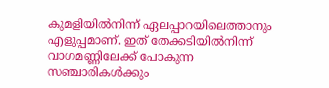കുമളിയിൽനിന്ന് ഏലപ്പാറയിലെത്താനും എളുപ്പമാണ്. ഇത് തേക്കടിയിൽനിന്ന് വാഗമണ്ണിലേക്ക് പോകുന്ന സഞ്ചാരികൾക്കും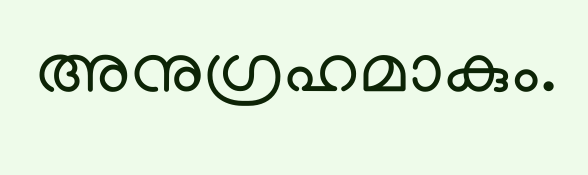അനുഗ്രഹമാകും.